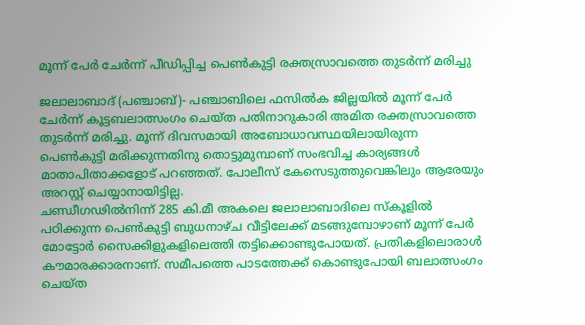മൂന്ന് പേര്‍ ചേര്‍ന്ന് പീഡിപ്പിച്ച പെണ്‍കുട്ടി രക്തസ്രാവത്തെ തുടര്‍ന്ന് മരിച്ചു

ജലാലാബാദ് (പഞ്ചാബ്)- പഞ്ചാബിലെ ഫസില്‍ക ജില്ലയില്‍ മൂന്ന് പേര്‍ ചേര്‍ന്ന് കൂട്ടബലാത്സംഗം ചെയ്ത പതിനാറുകാരി അമിത രക്തസ്രാവത്തെ തുടര്‍ന്ന് മരിച്ചു. മൂന്ന് ദിവസമായി അബോധാവസ്ഥയിലായിരുന്ന പെണ്‍കുട്ടി മരിക്കുന്നതിനു തൊട്ടുമുമ്പാണ് സംഭവിച്ച കാര്യങ്ങള്‍ മാതാപിതാക്കളോട് പറഞ്ഞത്. പോലീസ് കേസെടുത്തുവെങ്കിലും ആരേയും അറസ്റ്റ് ചെയ്യാനായിട്ടില്ല.
ചണ്ഡീഗഢില്‍നിന്ന് 285 കി.മീ അകലെ ജലാലാബാദിലെ സ്‌കൂളില്‍ പഠിക്കുന്ന പെണ്‍കുട്ടി ബുധനാഴ്ച വീട്ടിലേക്ക് മടങ്ങുമ്പോഴാണ് മൂന്ന് പേര്‍ മോട്ടോര്‍ സൈക്കിളുകളിലെത്തി തട്ടിക്കൊണ്ടുപോയത്. പ്രതികളിലൊരാള്‍ കൗമാരക്കാരനാണ്. സമീപത്തെ പാടത്തേക്ക് കൊണ്ടുപോയി ബലാത്സംഗം ചെയ്ത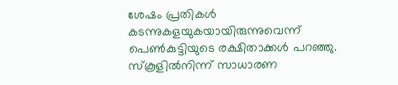ശേഷം പ്രതികള്‍ കടന്നുകളയുകയായിരുന്നുവെന്ന് പെണ്‍കുട്ടിയുടെ രക്ഷിതാക്കള്‍ പറഞ്ഞു.
സ്‌കൂളില്‍നിന്ന് സാധാരണ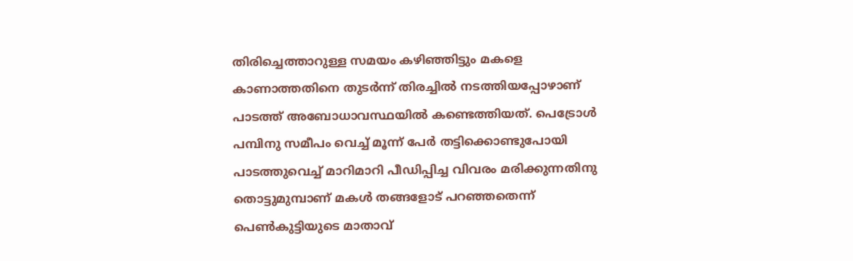തിരിച്ചെത്താറുള്ള സമയം കഴിഞ്ഞിട്ടും മകളെ കാണാത്തതിനെ തുടര്‍ന്ന് തിരച്ചില്‍ നടത്തിയപ്പോഴാണ് പാടത്ത് അബോധാവസ്ഥയില്‍ കണ്ടെത്തിയത്. പെട്രോള്‍ പമ്പിനു സമീപം വെച്ച് മൂന്ന് പേര്‍ തട്ടിക്കൊണ്ടുപോയി പാടത്തുവെച്ച് മാറിമാറി പീഡിപ്പിച്ച വിവരം മരിക്കുന്നതിനു തൊട്ടുമുമ്പാണ് മകള്‍ തങ്ങളോട് പറഞ്ഞതെന്ന് പെണ്‍കുട്ടിയുടെ മാതാവ്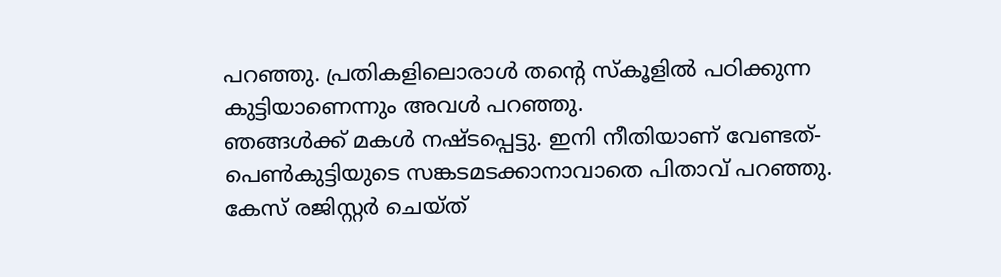പറഞ്ഞു. പ്രതികളിലൊരാള്‍ തന്റെ സ്‌കൂളില്‍ പഠിക്കുന്ന കുട്ടിയാണെന്നും അവള്‍ പറഞ്ഞു.
ഞങ്ങള്‍ക്ക് മകള്‍ നഷ്ടപ്പെട്ടു. ഇനി നീതിയാണ് വേണ്ടത്- പെണ്‍കുട്ടിയുടെ സങ്കടമടക്കാനാവാതെ പിതാവ് പറഞ്ഞു. കേസ് രജിസ്റ്റര്‍ ചെയ്ത്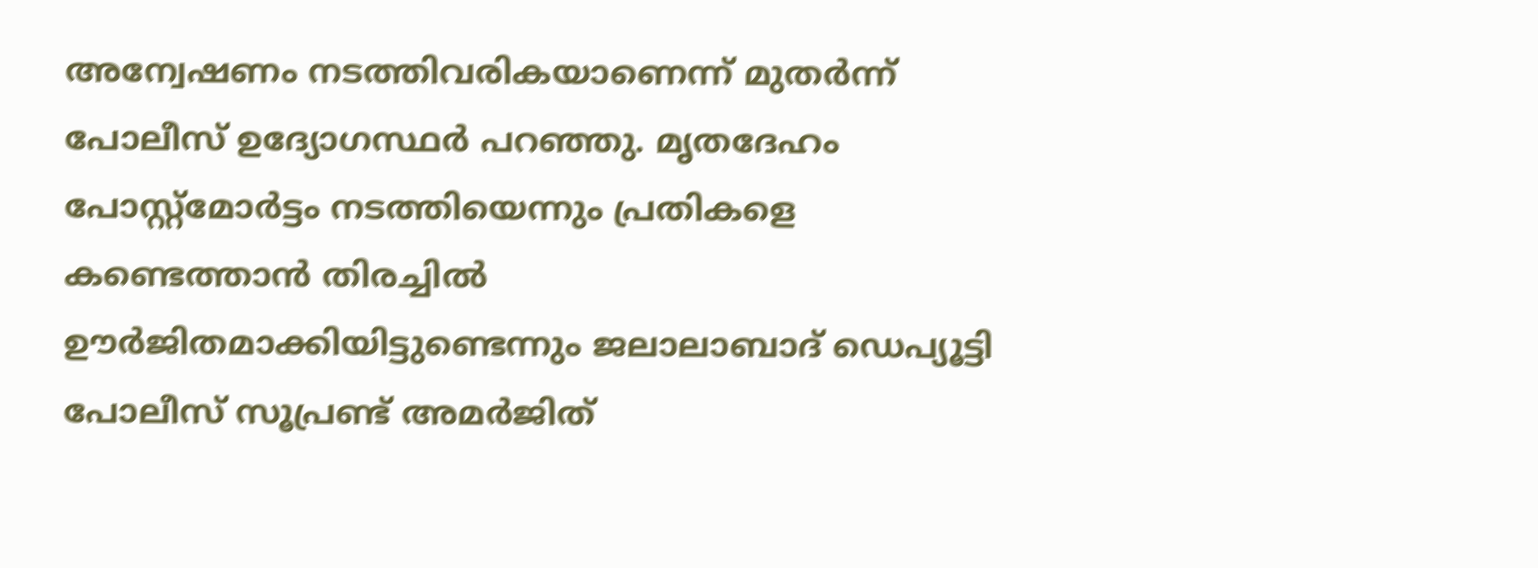അന്വേഷണം നടത്തിവരികയാണെന്ന് മുതര്‍ന്ന് പോലീസ് ഉദ്യോഗസ്ഥര്‍ പറഞ്ഞു. മൃതദേഹം പോസ്റ്റ്‌മോര്‍ട്ടം നടത്തിയെന്നും പ്രതികളെ കണ്ടെത്താന്‍ തിരച്ചില്‍ ഊര്‍ജിതമാക്കിയിട്ടുണ്ടെന്നും ജലാലാബാദ് ഡെപ്യൂട്ടി പോലീസ് സൂപ്രണ്ട് അമര്‍ജിത്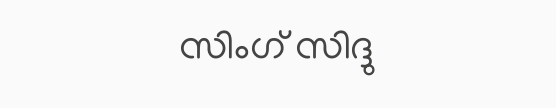സിംഗ് സിദ്ദു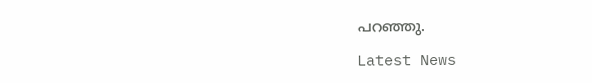പറഞ്ഞു.

Latest News